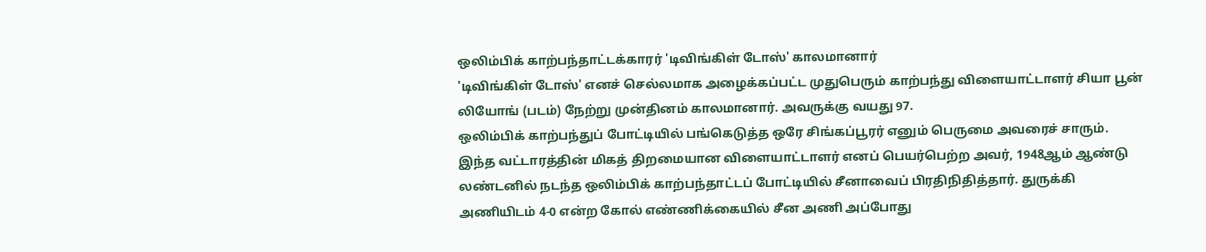ஒலிம்பிக் காற்பந்தாட்டக்காரர் 'டிவிங்கிள் டோஸ்' காலமானார்
'டிவிங்கிள் டோஸ்' எனச் செல்லமாக அழைக்கப்பட்ட முதுபெரும் காற்பந்து விளையாட்டாளர் சியா பூன் லியோங் (படம்) நேற்று முன்தினம் காலமானார். அவருக்கு வயது 97.
ஒலிம்பிக் காற்பந்துப் போட்டியில் பங்கெடுத்த ஒரே சிங்கப்பூரர் எனும் பெருமை அவரைச் சாரும். இந்த வட்டாரத்தின் மிகத் திறமையான விளையாட்டாளர் எனப் பெயர்பெற்ற அவர், 1948ஆம் ஆண்டு லண்டனில் நடந்த ஒலிம்பிக் காற்பந்தாட்டப் போட்டியில் சீனாவைப் பிரதிநிதித்தார். துருக்கி அணியிடம் 4-0 என்ற கோல் எண்ணிக்கையில் சீன அணி அப்போது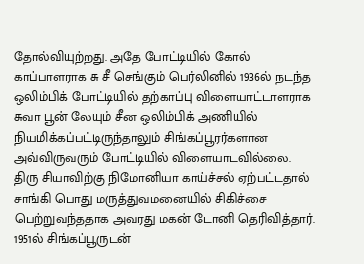தோல்வியுற்றது. அதே போட்டியில் கோல் காப்பாளராக சு சீ செங்கும் பெர்லினில் 1936ல் நடந்த ஒலிம்பிக் போட்டியில் தற்காப்பு விளையாட்டாளராக சுவா பூன் லேயும் சீன ஒலிம்பிக் அணியில் நியமிக்கப்பட்டிருந்தாலும் சிங்கப்பூரர்களான அவ்விருவரும் போட்டியில் விளையாடவில்லை.
திரு சியாவிற்கு நிமோனியா காய்ச்சல் ஏற்பட்டதால் சாங்கி பொது மருத்துவமனையில் சிகிச்சை பெற்றுவந்ததாக அவரது மகன் டோனி தெரிவித்தார். 1951ல் சிங்கப்பூருடன்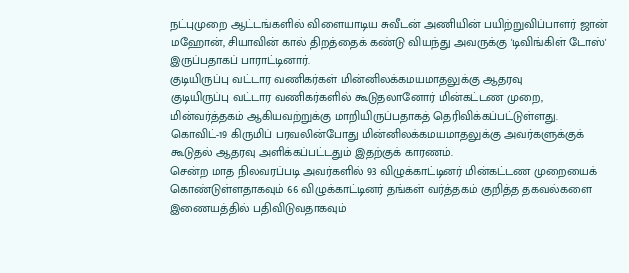நட்புமுறை ஆட்டங்களில் விளையாடிய சுவீடன் அணியின் பயிற்றுவிப்பாளர் ஜான் மஹோன், சியாவின் கால் திறத்தைக் கண்டு வியந்து அவருக்கு 'டிவிங்கிள் டோஸ்' இருப்பதாகப் பாராட்டினார்.
குடியிருப்பு வட்டார வணிகர்கள் மின்னிலக்கமயமாதலுக்கு ஆதரவு
குடியிருப்பு வட்டார வணிகர்களில் கூடுதலானோர் மின்கட்டண முறை, மின்வர்த்தகம் ஆகியவற்றுக்கு மாறியிருப்பதாகத் தெரிவிக்கப்பட்டுள்ளது. கொவிட்-19 கிருமிப் பரவலின்போது மின்னிலக்கமயமாதலுக்கு அவர்களுக்குக் கூடுதல் ஆதரவு அளிக்கப்பட்டதும் இதற்குக் காரணம்.
சென்ற மாத நிலவரப்படி அவர்களில் 93 விழுக்காட்டினர் மின்கட்டண முறையைக் கொண்டுள்ளதாகவும் 66 விழுக்காட்டினர் தங்கள் வர்த்தகம் குறித்த தகவல்களை இணையத்தில் பதிவிடுவதாகவும்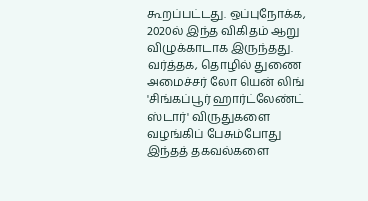கூறப்பட்டது. ஒப்புநோக்க, 2020ல் இந்த விகிதம் ஆறு விழுக்காடாக இருந்தது.
வர்த்தக, தொழில் துணை அமைச்சர் லோ யென் லிங் 'சிங்கப்பூர் ஹார்ட்லேண்ட் ஸ்டார்' விருதுகளை வழங்கிப் பேசும்போது இந்தத் தகவல்களை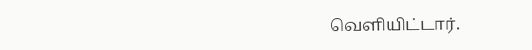வெளியிட்டார்.